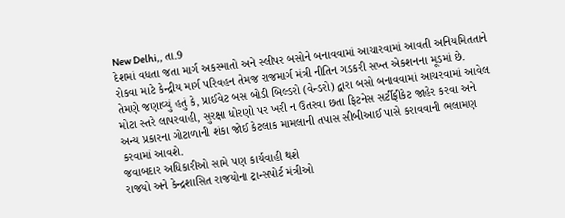New Delhi,, તા.9
દેશમાં વધતા જતા માર્ગ અકસ્માતો અને સ્લીપર બસોને બનાવવામાં આચારવામાં આવતી અનિયમિતતાને રોકવા માટે કેન્દ્રીય માર્ગ પરિવહન તેમજ રાજમાર્ગ મંત્રી નીતિન ગડકરી સખ્ત એકશનના મૂડમાં છે.
તેમણે જણાવ્યું હતું કે, પ્રાઈવેટ બસ બોડી બિલ્ડરો (વેન્ડરો) દ્વારા બસો બનાવવામાં આચરવામાં આવેલ મોટા સ્તરે લાપરવાહી, સુરક્ષા ધોરણો પર ખરી ન ઉતરવા છતા ફિટનેસ સર્ટીફીકેટ જાહેર કરવા અને અન્ય પ્રકારના ગોટાળાની શંકા જોઈ કેટલાક મામલાની તપાસ સીબીઆઈ પાસે કરાવવાની ભલામણ કરવામાં આવશે.
જવાબદાર અધિકારીઓ સામે પણ કાર્યવાહી થશે
રાજયો અને કેન્દ્રશાસિત રાજયોના ટ્રાન્સપોર્ટ મંત્રીઓ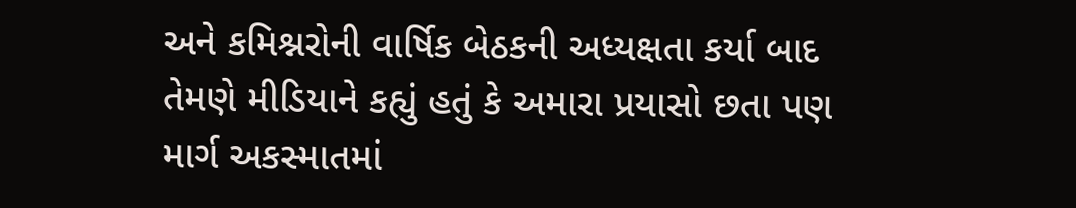અને કમિશ્નરોની વાર્ષિક બેઠકની અધ્યક્ષતા કર્યા બાદ તેમણે મીડિયાને કહ્યું હતું કે અમારા પ્રયાસો છતા પણ માર્ગ અકસ્માતમાં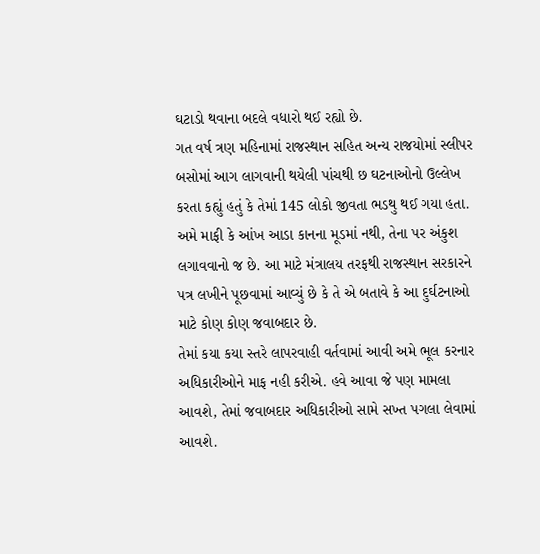ઘટાડો થવાના બદલે વધારો થઈ રહ્યો છે.
ગત વર્ષ ત્રણ મહિનામાં રાજસ્થાન સહિત અન્ય રાજયોમાં સ્લીપર બસોમાં આગ લાગવાની થયેલી પાંચથી છ ઘટનાઓનો ઉલ્લેખ કરતા કહ્યું હતું કે તેમાં 145 લોકો જીવતા ભડથુ થઈ ગયા હતા.
અમે માફી કે આંખ આડા કાનના મૂડમાં નથી, તેના પર અંકુશ લગાવવાનો જ છે. આ માટે મંત્રાલય તરફથી રાજસ્થાન સરકારને પત્ર લખીને પૂછવામાં આવ્યું છે કે તે એ બતાવે કે આ દુર્ઘટનાઓ માટે કોણ કોણ જવાબદાર છે.
તેમાં કયા કયા સ્તરે લાપરવાહી વર્તવામાં આવી અમે ભૂલ કરનાર અધિકારીઓને માફ નહી કરીએ. હવે આવા જે પણ મામલા આવશે, તેમાં જવાબદાર અધિકારીઓ સામે સખ્ત પગલા લેવામાં આવશે.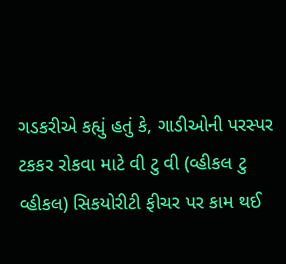ગડકરીએ કહ્યું હતું કે, ગાડીઓની પરસ્પર ટકકર રોકવા માટે વી ટુ વી (વ્હીકલ ટુ વ્હીકલ) સિકયોરીટી ફીચર પર કામ થઈ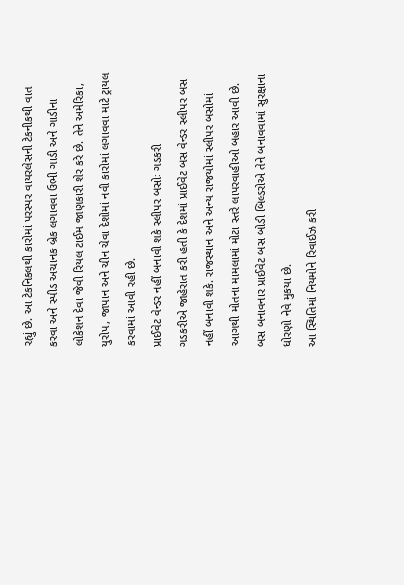રહ્યું છે. આ ટેકનિકલથી કારોમાં પરસ્પર વાયરલેસની ટેકનીકથી વાત કરવા અને સ્પીડ અચાનક બ્રેક લગાવવા ઉભી ગાડી અને ગાડીના લોકેશન દેવા જેવી રિયલ ટાઈમ જાણકારી શેર કરે છે. તેને અમેરિકા, યુરોપ, જાપાન અને ચીન ચેવા દેશોમાં નવી કારોમાં લગાવવા માટે ટ્રાયલ કરવામાં આવી રહી છે.
પ્રાઈવેટ વેન્ડર નહીં બનાવી શકે સ્લીપર બસોઃ ગડકરી
ગડકરીએ જાહેરાત કરી હતી કે દેશમાં પ્રાઈવેટ બસ વેન્ડર સ્લીપર બસ નહીં બનાવી શકે. રાજસ્થાન અને અન્ય રાજયોમાં સ્લીપર બસોમાં આગથી મોતના મામલામાં મોટા સ્તરે લાપરવાહીઓ બહાર આવી છે. બસ બનાવનાર પ્રાઈવેટ બસ બોડી બિલ્ડરોએ તેને બનાવવામાં સુરક્ષાના ધોરણો નેવે મુકયા છે.
આ સ્થિતિમાં નિયમોને રિવાઈઝ કરી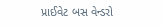પ્રાઈવેટ બસ વેન્ડરો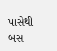પાસેથી બસ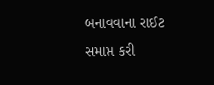બનાવવાના રાઈટ સમાપ્ત કરી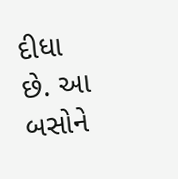દીધા છે. આ બસોને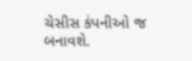ચેસીસ કંપનીઓ જ બનાવશે.